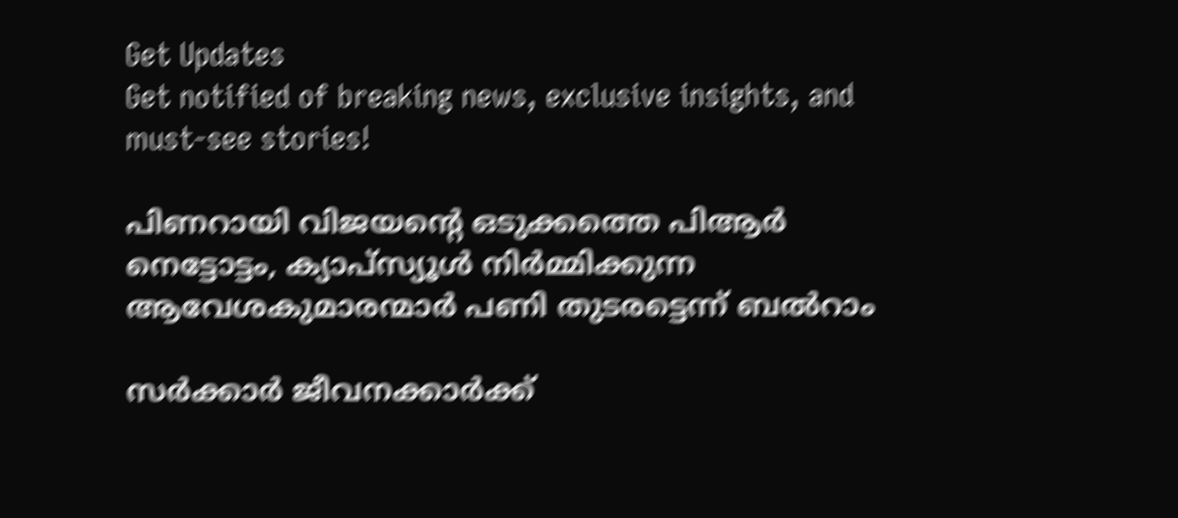Get Updates
Get notified of breaking news, exclusive insights, and must-see stories!

പിണറായി വിജയന്റെ ഒടുക്കത്തെ പിആർ നെട്ടോട്ടം, ക്യാപ്സ്യൂൾ നിർമ്മിക്കുന്ന ആവേശകുമാരന്മാർ പണി തുടരട്ടെന്ന് ബൽറാം

സർക്കാർ ജീവനക്കാർക്ക്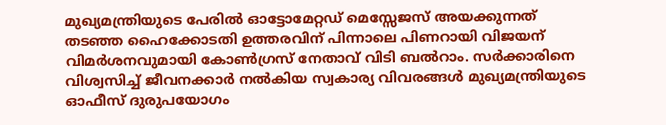മുഖ്യമന്ത്രിയുടെ പേരിൽ ഓട്ടോമേറ്റഡ് മെസ്സേജസ് അയക്കുന്നത് തടഞ്ഞ ഹൈക്കോടതി ഉത്തരവിന് പിന്നാലെ പിണറായി വിജയന് വിമർശനവുമായി കോൺഗ്രസ് നേതാവ് വിടി ബൽറാം. സർക്കാരിനെ വിശ്വസിച്ച് ജീവനക്കാർ നൽകിയ സ്വകാര്യ വിവരങ്ങൾ മുഖ്യമന്ത്രിയുടെ ഓഫീസ് ദുരുപയോഗം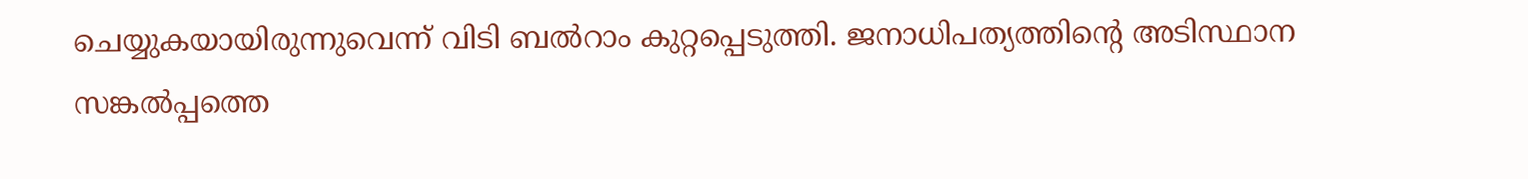ചെയ്യുകയായിരുന്നുവെന്ന് വിടി ബൽറാം കുറ്റപ്പെടുത്തി. ജനാധിപത്യത്തിന്റെ അടിസ്ഥാന സങ്കൽപ്പത്തെ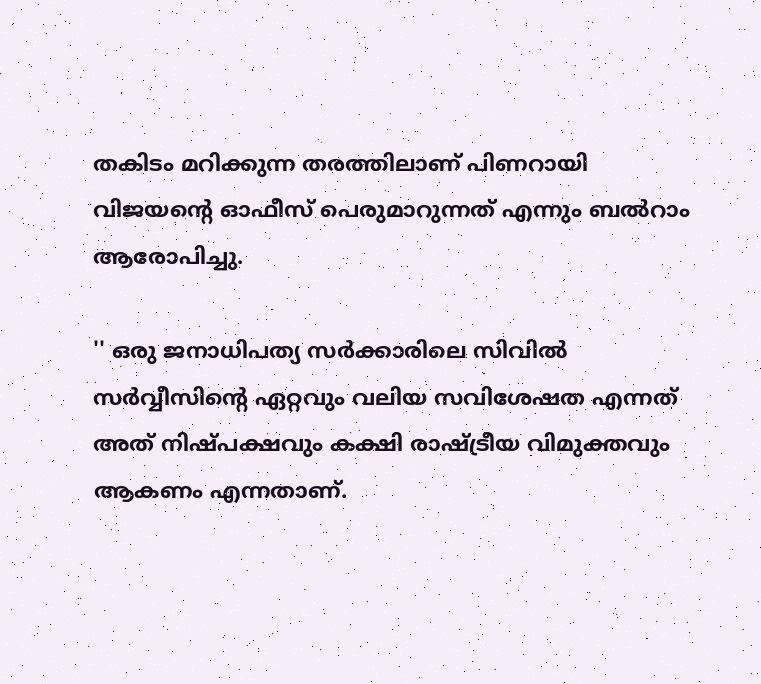തകിടം മറിക്കുന്ന തരത്തിലാണ് പിണറായി വിജയന്റെ ഓഫീസ് പെരുമാറുന്നത് എന്നും ബൽറാം ആരോപിച്ചു.

'' ഒരു ജനാധിപത്യ സർക്കാരിലെ സിവിൽ സർവ്വീസിൻ്റെ ഏറ്റവും വലിയ സവിശേഷത എന്നത് അത് നിഷ്പക്ഷവും കക്ഷി രാഷ്ട്രീയ വിമുക്തവും ആകണം എന്നതാണ്.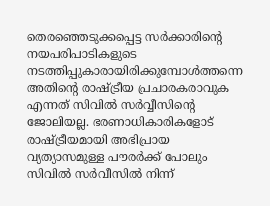തെരഞ്ഞെടുക്കപ്പെട്ട സർക്കാരിൻ്റെ നയപരിപാടികളുടെ നടത്തിപ്പുകാരായിരിക്കുമ്പോൾത്തന്നെ അതിൻ്റെ രാഷ്ട്രീയ പ്രചാരകരാവുക എന്നത് സിവിൽ സർവ്വീസിൻ്റെ ജോലിയല്ല. ഭരണാധികാരികളോട് രാഷ്ട്രീയമായി അഭിപ്രായ വ്യത്യാസമുള്ള പൗരർക്ക് പോലും സിവിൽ സർവീസിൽ നിന്ന്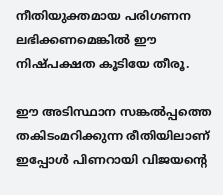നീതിയുക്തമായ പരിഗണന ലഭിക്കണമെങ്കിൽ ഈ നിഷ്പക്ഷത കൂടിയേ തീരൂ.

ഈ അടിസ്ഥാന സങ്കൽപ്പത്തെ തകിടംമറിക്കുന്ന രീതിയിലാണ് ഇപ്പോൾ പിണറായി വിജയൻ്റെ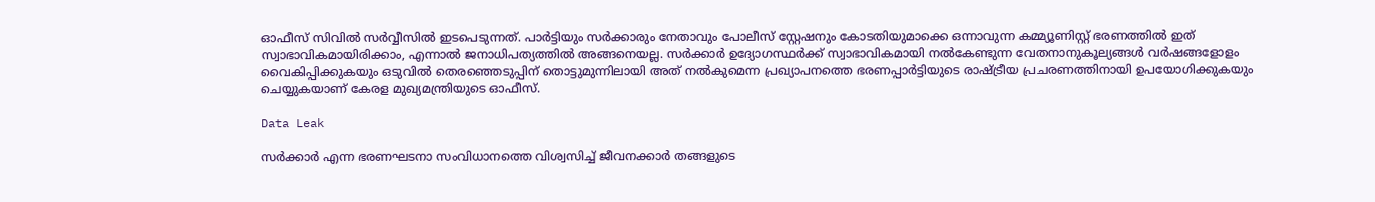ഓഫീസ് സിവിൽ സർവ്വീസിൽ ഇടപെടുന്നത്. പാർട്ടിയും സർക്കാരും നേതാവും പോലീസ് സ്റ്റേഷനും കോടതിയുമാക്കെ ഒന്നാവുന്ന കമ്മ്യൂണിസ്റ്റ് ഭരണത്തിൽ ഇത് സ്വാഭാവികമായിരിക്കാം, എന്നാൽ ജനാധിപത്യത്തിൽ അങ്ങനെയല്ല. സർക്കാർ ഉദ്യോഗസ്ഥർക്ക് സ്വാഭാവികമായി നൽകേണ്ടുന്ന വേതനാനുകൂല്യങ്ങൾ വർഷങ്ങളോളം വൈകിപ്പിക്കുകയും ഒടുവിൽ തെരഞ്ഞെടുപ്പിന് തൊട്ടുമുന്നിലായി അത് നൽകുമെന്ന പ്രഖ്യാപനത്തെ ഭരണപ്പാർട്ടിയുടെ രാഷ്ട്രീയ പ്രചരണത്തിനായി ഉപയോഗിക്കുകയും ചെയ്യുകയാണ് കേരള മുഖ്യമന്ത്രിയുടെ ഓഫീസ്.

Data Leak

സർക്കാർ എന്ന ഭരണഘടനാ സംവിധാനത്തെ വിശ്വസിച്ച് ജീവനക്കാർ തങ്ങളുടെ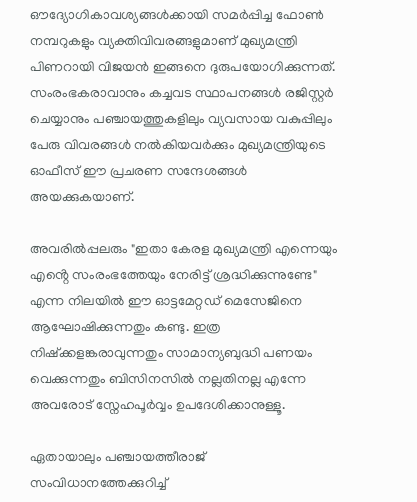ഔദ്യോഗികാവശ്യങ്ങൾക്കായി സമർപ്പിച്ച ഫോൺ നമ്പറുകളും വ്യക്തിവിവരങ്ങളുമാണ് മുഖ്യമന്ത്രി പിണറായി വിജയൻ ഇങ്ങനെ ദുരുപയോഗിക്കുന്നത്. സംരംഭകരാവാനും കച്ചവട സ്ഥാപനങ്ങൾ രജിസ്റ്റർ ചെയ്യാനും പഞ്ചായത്തുകളിലും വ്യവസായ വകുപ്പിലും പേരു വിവരങ്ങൾ നൽകിയവർക്കും മുഖ്യമന്ത്രിയുടെ ഓഫീസ് ഈ പ്രചരണ സന്ദേശങ്ങൾ അയക്കുകയാണ്.

അവരിൽപ്പലരും "ഇതാ കേരള മുഖ്യമന്ത്രി എന്നെയും എൻ്റെ സംരംഭത്തേയും നേരിട്ട് ശ്രദ്ധിക്കുന്നുണ്ടേ" എന്ന നിലയിൽ ഈ ഓട്ടമേറ്റഡ് മെസേജിനെ ആഘോഷിക്കുന്നതും കണ്ടു. ഇത്ര നിഷ്ക്കളങ്കരാവുന്നതും സാമാന്യബുദ്ധി പണയം വെക്കുന്നതും ബിസിനസിൽ നല്ലതിനല്ല എന്നേ അവരോട് സ്നേഹപൂർവ്വം ഉപദേശിക്കാനുള്ളൂ.

ഏതായാലും പഞ്ചായത്തീരാജ് സംവിധാനത്തേക്കുറിച്ച്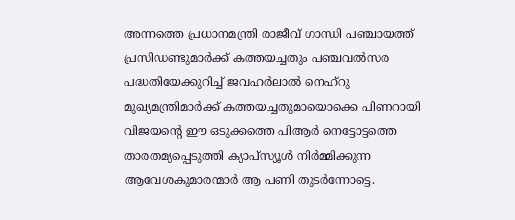അന്നത്തെ പ്രധാനമന്ത്രി രാജീവ് ഗാന്ധി പഞ്ചായത്ത് പ്രസിഡണ്ടുമാർക്ക് കത്തയച്ചതും പഞ്ചവൽസര പദ്ധതിയേക്കുറിച്ച് ജവഹർലാൽ നെഹ്റു മുഖ്യമന്ത്രിമാർക്ക് കത്തയച്ചതുമായൊക്കെ പിണറായി വിജയൻ്റെ ഈ ഒടുക്കത്തെ പിആർ നെട്ടോട്ടത്തെ താരതമ്യപ്പെടുത്തി ക്യാപ്സ്യൂൾ നിർമ്മിക്കുന്ന ആവേശകുമാരന്മാർ ആ പണി തുടർന്നോട്ടെ.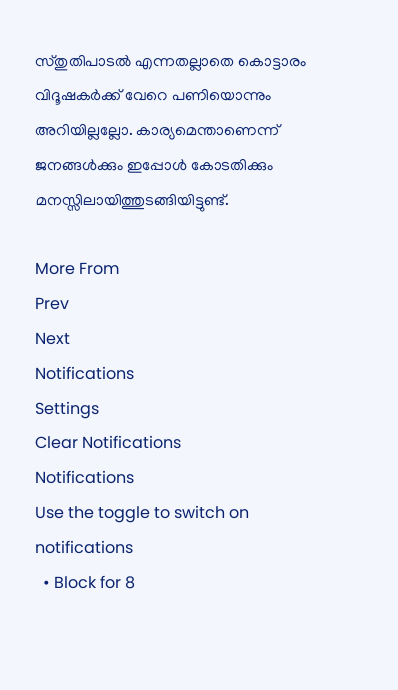സ്തുതിപാടൽ എന്നതല്ലാതെ കൊട്ടാരം വിദൂഷകർക്ക് വേറെ പണിയൊന്നും അറിയില്ലല്ലോ. കാര്യമെന്താണെന്ന് ജനങ്ങൾക്കും ഇപ്പോൾ കോടതിക്കും മനസ്സിലായിത്തുടങ്ങിയിട്ടുണ്ട്.

More From
Prev
Next
Notifications
Settings
Clear Notifications
Notifications
Use the toggle to switch on notifications
  • Block for 8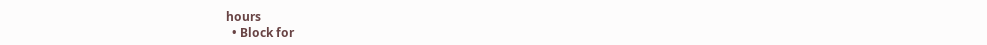hours
  • Block for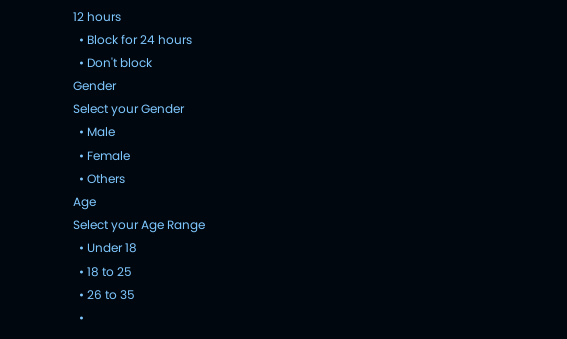12 hours
  • Block for 24 hours
  • Don't block
Gender
Select your Gender
  • Male
  • Female
  • Others
Age
Select your Age Range
  • Under 18
  • 18 to 25
  • 26 to 35
  •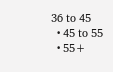36 to 45
  • 45 to 55
  • 55+